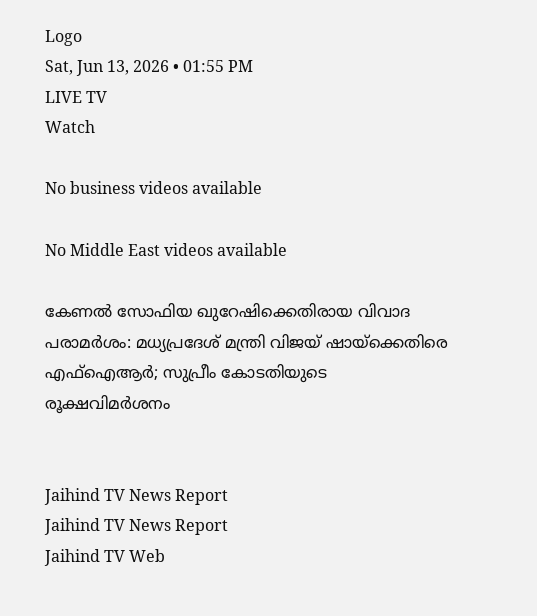Logo
Sat, Jun 13, 2026 • 01:55 PM
LIVE TV
Watch

No business videos available

No Middle East videos available

കേണല്‍ സോഫിയ ഖുറേഷിക്കെതിരായ വിവാദ പരാമര്‍ശം: മധ്യപ്രദേശ് മന്ത്രി വിജയ് ഷായ്‌ക്കെതിരെ എഫ്ഐആര്‍; സുപ്രീം കോടതിയുടെ രൂക്ഷവിമര്‍ശനം


Jaihind TV News Report
Jaihind TV News Report
Jaihind TV Web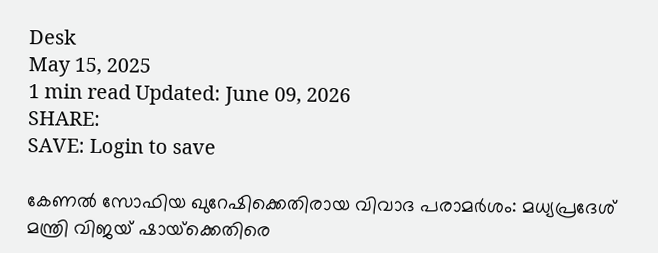Desk
May 15, 2025
1 min read Updated: June 09, 2026
SHARE:
SAVE: Login to save

കേണല്‍ സോഫിയ ഖുറേഷിക്കെതിരായ വിവാദ പരാമര്‍ശം: മധ്യപ്രദേശ് മന്ത്രി വിജയ് ഷായ്‌ക്കെതിരെ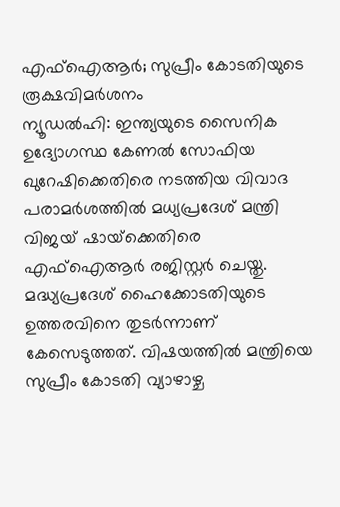എഫ്ഐആര്‍; സുപ്രീം കോടതിയുടെ രൂക്ഷവിമര്‍ശനം
ന്യൂഡല്‍ഹി: ഇന്ത്യയുടെ സൈനിക ഉദ്യോഗസ്ഥ കേണല്‍ സോഫിയ ഖുറേഷിക്കെതിരെ നടത്തിയ വിവാദ പരാമര്‍ശത്തില്‍ മധ്യപ്രദേശ് മന്ത്രി വിജയ് ഷായ്‌ക്കെതിരെ എഫ്ഐആര്‍ രജിസ്റ്റര്‍ ചെയ്തു. മദ്ധ്യപ്രദേശ് ഹൈക്കോടതിയുടെ ഉത്തരവിനെ തുടര്‍ന്നാണ് കേസെടുത്തത്. വിഷയത്തില്‍ മന്ത്രിയെ സുപ്രീം കോടതി വ്യാഴാഴ്ച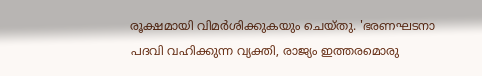രൂക്ഷമായി വിമര്‍ശിക്കുകയും ചെയ്തു. 'ഭരണഘടനാ പദവി വഹിക്കുന്ന വ്യക്തി, രാജ്യം ഇത്തരമൊരു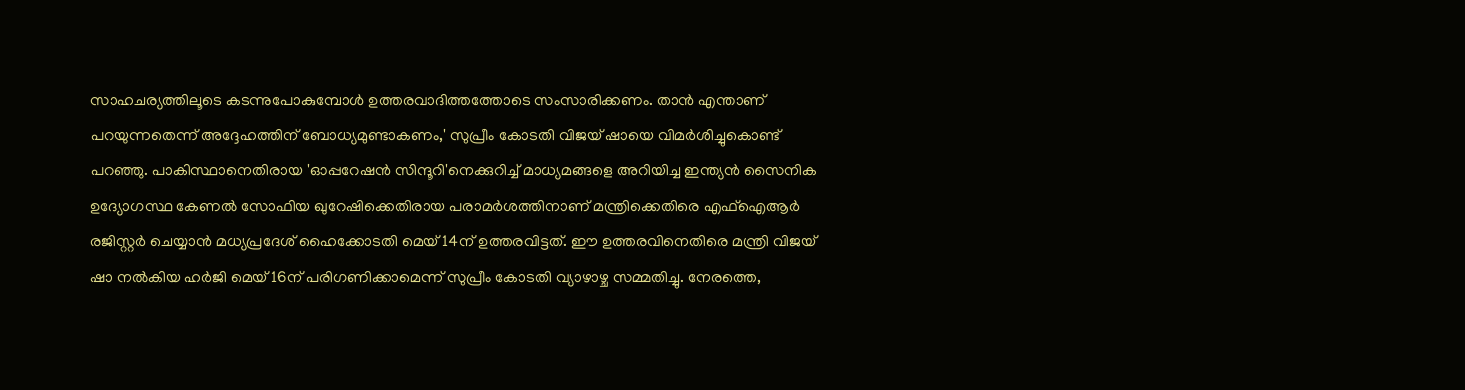സാഹചര്യത്തിലൂടെ കടന്നുപോകുമ്പോള്‍ ഉത്തരവാദിത്തത്തോടെ സംസാരിക്കണം. താന്‍ എന്താണ് പറയുന്നതെന്ന് അദ്ദേഹത്തിന് ബോധ്യമുണ്ടാകണം,' സുപ്രീം കോടതി വിജയ് ഷായെ വിമര്‍ശിച്ചുകൊണ്ട് പറഞ്ഞു. പാകിസ്ഥാനെതിരായ 'ഓപ്പറേഷന്‍ സിന്ദൂറി'നെക്കുറിച്ച് മാധ്യമങ്ങളെ അറിയിച്ച ഇന്ത്യന്‍ സൈനിക ഉദ്യോഗസ്ഥ കേണല്‍ സോഫിയ ഖുറേഷിക്കെതിരായ പരാമര്‍ശത്തിനാണ് മന്ത്രിക്കെതിരെ എഫ്ഐആര്‍ രജിസ്റ്റര്‍ ചെയ്യാന്‍ മധ്യപ്രദേശ് ഹൈക്കോടതി മെയ് 14ന് ഉത്തരവിട്ടത്. ഈ ഉത്തരവിനെതിരെ മന്ത്രി വിജയ് ഷാ നല്‍കിയ ഹര്‍ജി മെയ് 16ന് പരിഗണിക്കാമെന്ന് സുപ്രീം കോടതി വ്യാഴാഴ്ച സമ്മതിച്ചു. നേരത്തെ,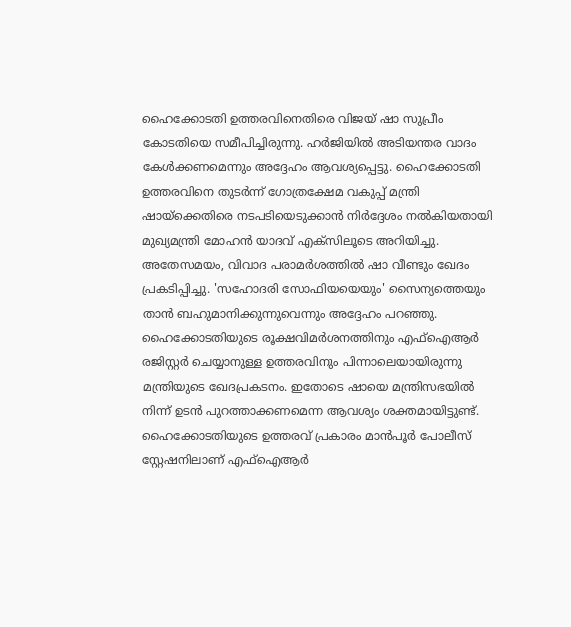ഹൈക്കോടതി ഉത്തരവിനെതിരെ വിജയ് ഷാ സുപ്രീം കോടതിയെ സമീപിച്ചിരുന്നു. ഹര്‍ജിയില്‍ അടിയന്തര വാദം കേള്‍ക്കണമെന്നും അദ്ദേഹം ആവശ്യപ്പെട്ടു. ഹൈക്കോടതി ഉത്തരവിനെ തുടര്‍ന്ന് ഗോത്രക്ഷേമ വകുപ്പ് മന്ത്രി ഷായ്‌ക്കെതിരെ നടപടിയെടുക്കാന്‍ നിര്‍ദ്ദേശം നല്‍കിയതായി മുഖ്യമന്ത്രി മോഹന്‍ യാദവ് എക്സിലൂടെ അറിയിച്ചു. അതേസമയം, വിവാദ പരാമര്‍ശത്തില്‍ ഷാ വീണ്ടും ഖേദം പ്രകടിപ്പിച്ചു. 'സഹോദരി സോഫിയയെയും' സൈന്യത്തെയും താന്‍ ബഹുമാനിക്കുന്നുവെന്നും അദ്ദേഹം പറഞ്ഞു. ഹൈക്കോടതിയുടെ രൂക്ഷവിമര്‍ശനത്തിനും എഫ്ഐആര്‍ രജിസ്റ്റര്‍ ചെയ്യാനുള്ള ഉത്തരവിനും പിന്നാലെയായിരുന്നു മന്ത്രിയുടെ ഖേദപ്രകടനം. ഇതോടെ ഷായെ മന്ത്രിസഭയില്‍ നിന്ന് ഉടന്‍ പുറത്താക്കണമെന്ന ആവശ്യം ശക്തമായിട്ടുണ്ട്. ഹൈക്കോടതിയുടെ ഉത്തരവ് പ്രകാരം മാന്‍പൂര്‍ പോലീസ് സ്റ്റേഷനിലാണ് എഫ്ഐആര്‍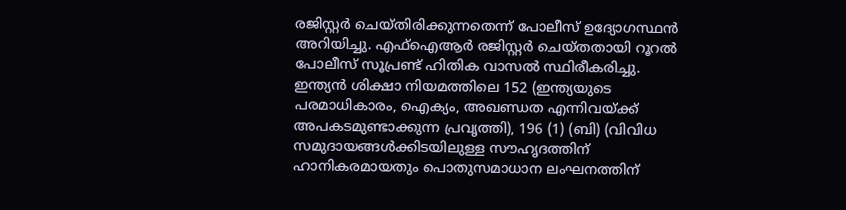രജിസ്റ്റര്‍ ചെയ്തിരിക്കുന്നതെന്ന് പോലീസ് ഉദ്യോഗസ്ഥന്‍ അറിയിച്ചു. എഫ്ഐആര്‍ രജിസ്റ്റര്‍ ചെയ്തതായി റൂറല്‍ പോലീസ് സൂപ്രണ്ട് ഹിതിക വാസല്‍ സ്ഥിരീകരിച്ചു. ഇന്ത്യന്‍ ശിക്ഷാ നിയമത്തിലെ 152 (ഇന്ത്യയുടെ പരമാധികാരം, ഐക്യം, അഖണ്ഡത എന്നിവയ്ക്ക് അപകടമുണ്ടാക്കുന്ന പ്രവൃത്തി), 196 (1) (ബി) (വിവിധ സമുദായങ്ങള്‍ക്കിടയിലുള്ള സൗഹൃദത്തിന് ഹാനികരമായതും പൊതുസമാധാന ലംഘനത്തിന്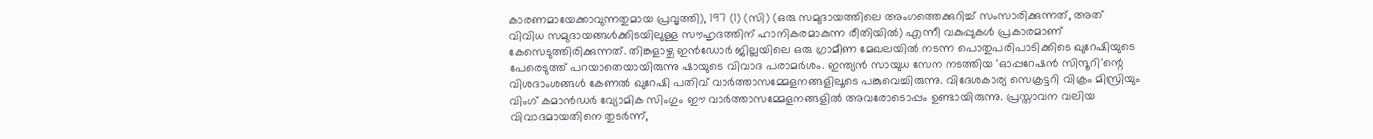കാരണമായേക്കാവുന്നതുമായ പ്രവൃത്തി), 197 (1) (സി) (ഒരു സമുദായത്തിലെ അംഗത്തെക്കുറിച്ച് സംസാരിക്കുന്നത്, അത് വിവിധ സമുദായങ്ങള്‍ക്കിടയിലുള്ള സൗഹൃദത്തിന് ഹാനികരമാകുന്ന രീതിയില്‍) എന്നീ വകുപ്പുകള്‍ പ്രകാരമാണ് കേസെടുത്തിരിക്കുന്നത്. തിങ്കളാഴ്ച ഇന്‍ഡോര്‍ ജില്ലയിലെ ഒരു ഗ്രാമീണ മേഖലയില്‍ നടന്ന പൊതുപരിപാടിക്കിടെ ഖുറേഷിയുടെ പേരെടുത്ത് പറയാതെയായിരുന്നു ഷായുടെ വിവാദ പരാമര്‍ശം. ഇന്ത്യന്‍ സായുധ സേന നടത്തിയ 'ഓപ്പറേഷന്‍ സിന്ദൂറി'ന്റെ വിശദാംശങ്ങള്‍ കേണല്‍ ഖുറേഷി പതിവ് വാര്‍ത്താസമ്മേളനങ്ങളിലൂടെ പങ്കുവെച്ചിരുന്നു. വിദേശകാര്യ സെക്രട്ടറി വിക്രം മിസ്രിയും വിംഗ് കമാന്‍ഡര്‍ വ്യോമിക സിംഗും ഈ വാര്‍ത്താസമ്മേളനങ്ങളില്‍ അവരോടൊപ്പം ഉണ്ടായിരുന്നു. പ്രസ്താവന വലിയ വിവാദമായതിനെ തുടര്‍ന്ന്,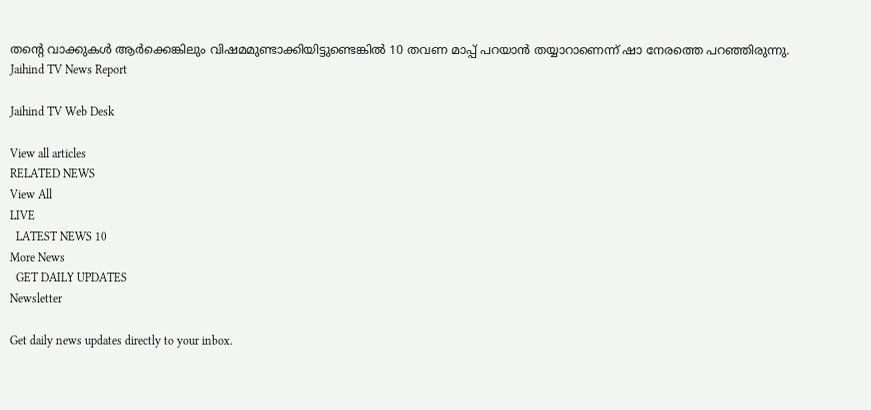തന്റെ വാക്കുകള്‍ ആര്‍ക്കെങ്കിലും വിഷമമുണ്ടാക്കിയിട്ടുണ്ടെങ്കില്‍ 10 തവണ മാപ്പ് പറയാന്‍ തയ്യാറാണെന്ന് ഷാ നേരത്തെ പറഞ്ഞിരുന്നു.
Jaihind TV News Report

Jaihind TV Web Desk

View all articles
RELATED NEWS
View All
LIVE
  LATEST NEWS 10
More News
  GET DAILY UPDATES
Newsletter

Get daily news updates directly to your inbox.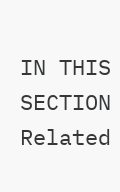IN THIS SECTION
Related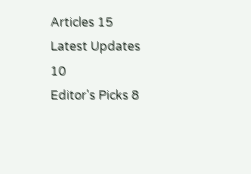Articles 15
Latest Updates 10
Editor's Picks 8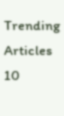Trending Articles 10